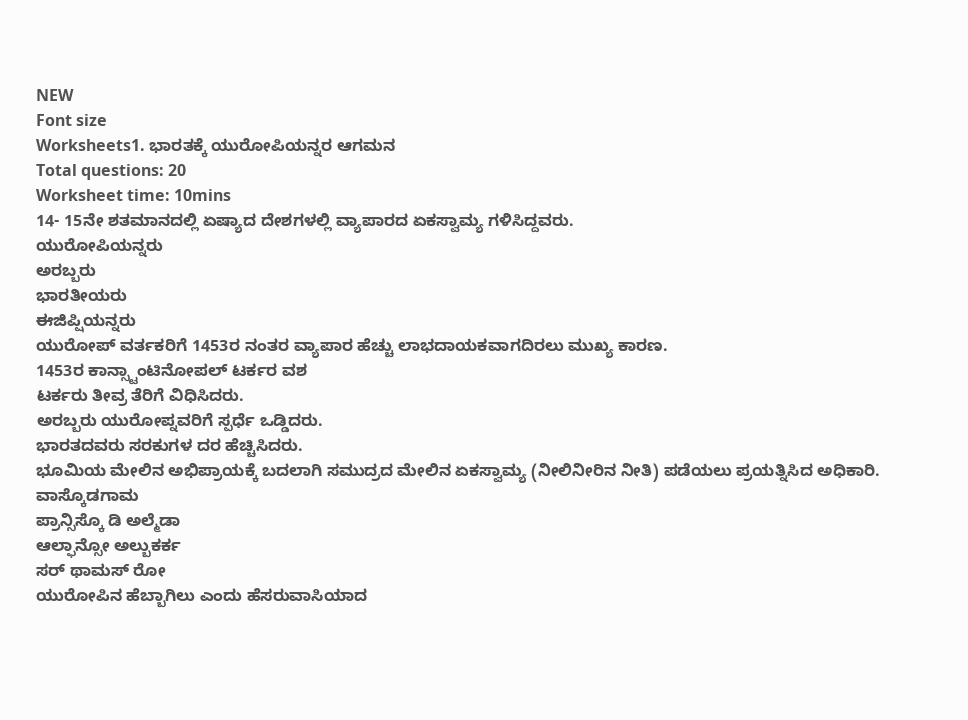NEW
Font size
Worksheets1. ಭಾರತಕ್ಕೆ ಯುರೋಪಿಯನ್ನರ ಆಗಮನ
Total questions: 20
Worksheet time: 10mins
14- 15ನೇ ಶತಮಾನದಲ್ಲಿ ಏಷ್ಯಾದ ದೇಶಗಳಲ್ಲಿ ವ್ಯಾಪಾರದ ಏಕಸ್ವಾಮ್ಯ ಗಳಿಸಿದ್ದವರು.
ಯುರೋಪಿಯನ್ನರು
ಅರಬ್ಬರು
ಭಾರತೀಯರು
ಈಜಿಪ್ಷಿಯನ್ನರು
ಯುರೋಪ್ ವರ್ತಕರಿಗೆ 1453ರ ನಂತರ ವ್ಯಾಪಾರ ಹೆಚ್ಚು ಲಾಭದಾಯಕವಾಗದಿರಲು ಮುಖ್ಯ ಕಾರಣ.
1453ರ ಕಾನ್ಸ್ಟಾಂಟಿನೋಪಲ್ ಟರ್ಕರ ವಶ
ಟರ್ಕರು ತೀವ್ರ ತೆರಿಗೆ ವಿಧಿಸಿದರು.
ಅರಬ್ಬರು ಯುರೋಪ್ನವರಿಗೆ ಸ್ಪರ್ಧೆ ಒಡ್ಡಿದರು.
ಭಾರತದವರು ಸರಕುಗಳ ದರ ಹೆಚ್ಚಿಸಿದರು.
ಭೂಮಿಯ ಮೇಲಿನ ಅಭಿಪ್ರಾಯಕ್ಕೆ ಬದಲಾಗಿ ಸಮುದ್ರದ ಮೇಲಿನ ಏಕಸ್ವಾಮ್ಯ (ನೀಲಿನೀರಿನ ನೀತಿ) ಪಡೆಯಲು ಪ್ರಯತ್ನಿಸಿದ ಅಧಿಕಾರಿ.
ವಾಸ್ಕೊಡಗಾಮ
ಪ್ರಾನ್ಸಿಸ್ಕೊ ಡಿ ಅಲ್ಮೆಡಾ
ಆಲ್ಫಾನ್ಸೋ ಅಲ್ಬುಕರ್ಕ
ಸರ್ ಥಾಮಸ್ ರೋ
ಯುರೋಪಿನ ಹೆಬ್ಬಾಗಿಲು ಎಂದು ಹೆಸರುವಾಸಿಯಾದ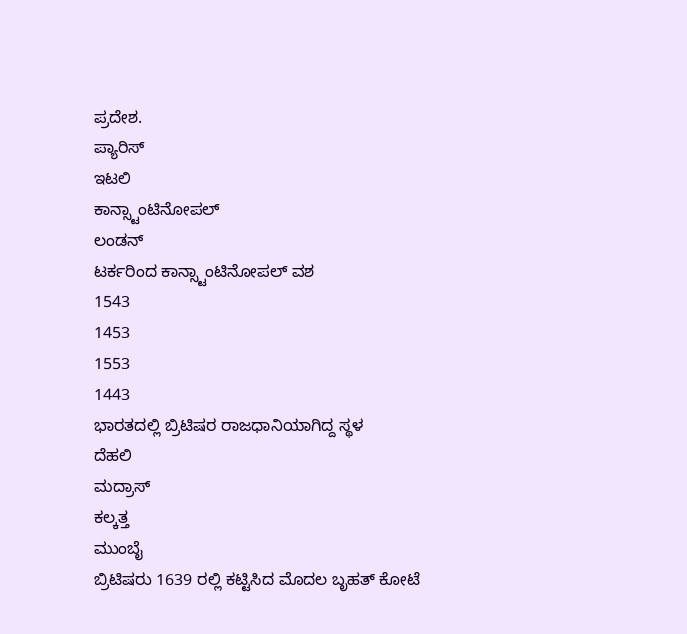ಪ್ರದೇಶ.
ಪ್ಯಾರಿಸ್
ಇಟಲಿ
ಕಾನ್ಸ್ಟಾಂಟಿನೋಪಲ್
ಲಂಡನ್
ಟರ್ಕರಿಂದ ಕಾನ್ಸ್ಟಾಂಟಿನೋಪಲ್ ವಶ
1543
1453
1553
1443
ಭಾರತದಲ್ಲಿ ಬ್ರಿಟಿಷರ ರಾಜಧಾನಿಯಾಗಿದ್ದ ಸ್ಥಳ
ದೆಹಲಿ
ಮದ್ರಾಸ್
ಕಲ್ಕತ್ತ
ಮುಂಬೈ
ಬ್ರಿಟಿಷರು 1639 ರಲ್ಲಿ ಕಟ್ಟಿಸಿದ ಮೊದಲ ಬೃಹತ್ ಕೋಟೆ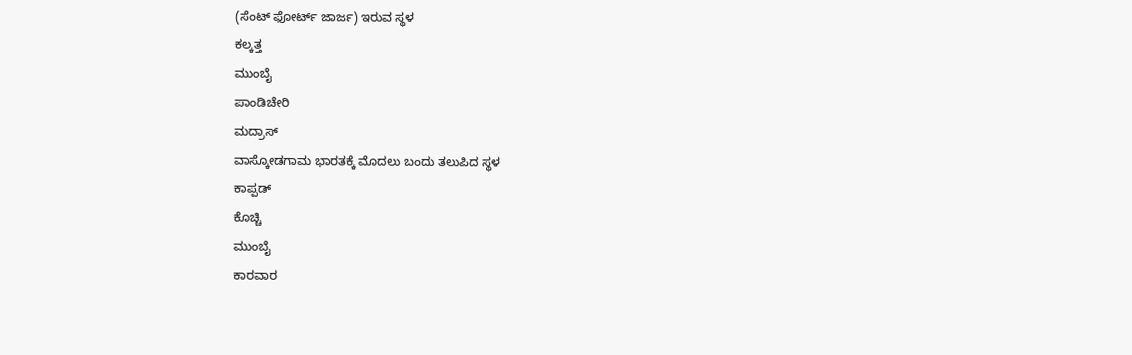(ಸೆಂಟ್ ಫೋರ್ಟ್ ಜಾರ್ಜ) ಇರುವ ಸ್ಥಳ
ಕಲ್ಕತ್ತ
ಮುಂಬೈ
ಪಾಂಡಿಚೇರಿ
ಮದ್ರಾಸ್
ವಾಸ್ಕೋಡಗಾಮ ಭಾರತಕ್ಕೆ ಮೊದಲು ಬಂದು ತಲುಪಿದ ಸ್ಥಳ
ಕಾಪ್ಪಡ್
ಕೊಚ್ಚಿ
ಮುಂಬೈ
ಕಾರವಾರ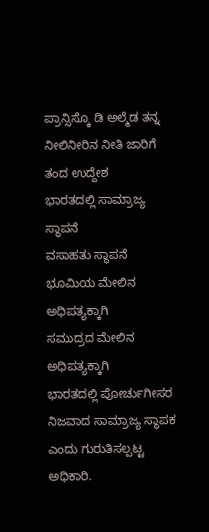ಪ್ರಾನ್ಸಿಸ್ಕೊ ಡಿ ಅಲ್ಮೆಡ ತನ್ನ ನೀಲಿನೀರಿನ ನೀತಿ ಜಾರಿಗೆ ತಂದ ಉದ್ದೇಶ
ಭಾರತದಲ್ಲಿ ಸಾಮ್ರಾಜ್ಯ ಸ್ಥಾಪನೆ
ವಸಾಹತು ಸ್ಥಾಪನೆ
ಭೂಮಿಯ ಮೇಲಿನ ಅಧಿಪತ್ಯಕ್ಕಾಗಿ
ಸಮುದ್ರದ ಮೇಲಿನ ಅಧಿಪತ್ಯಕ್ಕಾಗಿ
ಭಾರತದಲ್ಲಿ ಪೋರ್ಚುಗೀಸರ ನಿಜವಾದ ಸಾಮ್ರಾಜ್ಯ ಸ್ಥಾಪಕ ಎಂದು ಗುರುತಿಸಲ್ಪಟ್ಟ ಅಧಿಕಾರಿ.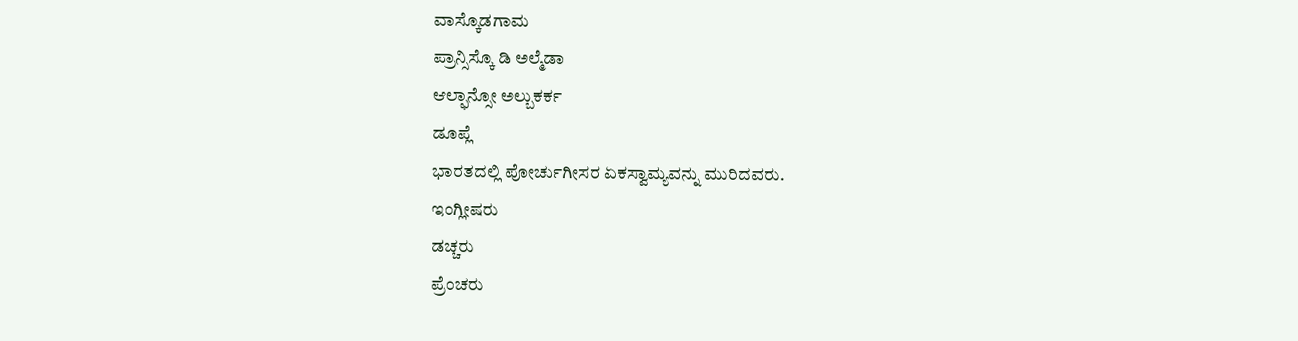ವಾಸ್ಕೊಡಗಾಮ
ಪ್ರಾನ್ಸಿಸ್ಕೊ ಡಿ ಅಲ್ಮೆಡಾ
ಆಲ್ಫಾನ್ಸೋ ಅಲ್ಬುಕರ್ಕ
ಡೂಪ್ಲೆ
ಭಾರತದಲ್ಲಿ ಪೋರ್ಚುಗೀಸರ ಏಕಸ್ವಾಮ್ಯವನ್ನು ಮುರಿದವರು.
ಇಂಗ್ಲೀಷರು
ಡಚ್ಚರು
ಪ್ರೆಂಚರು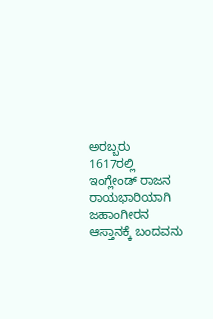ಅರಬ್ಬರು
1617ರಲ್ಲಿ ಇಂಗ್ಲೇಂಡ್ ರಾಜನ ರಾಯಭಾರಿಯಾಗಿ ಜಹಾಂಗೀರನ ಆಸ್ತಾನಕ್ಕೆ ಬಂದವನು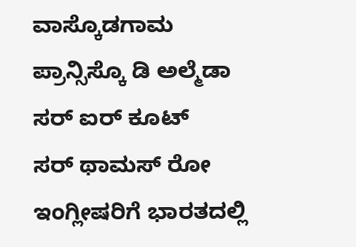ವಾಸ್ಕೊಡಗಾಮ
ಪ್ರಾನ್ಸಿಸ್ಕೊ ಡಿ ಅಲ್ಮೆಡಾ
ಸರ್ ಐರ್ ಕೂಟ್
ಸರ್ ಥಾಮಸ್ ರೋ
ಇಂಗ್ಲೀಷರಿಗೆ ಭಾರತದಲ್ಲಿ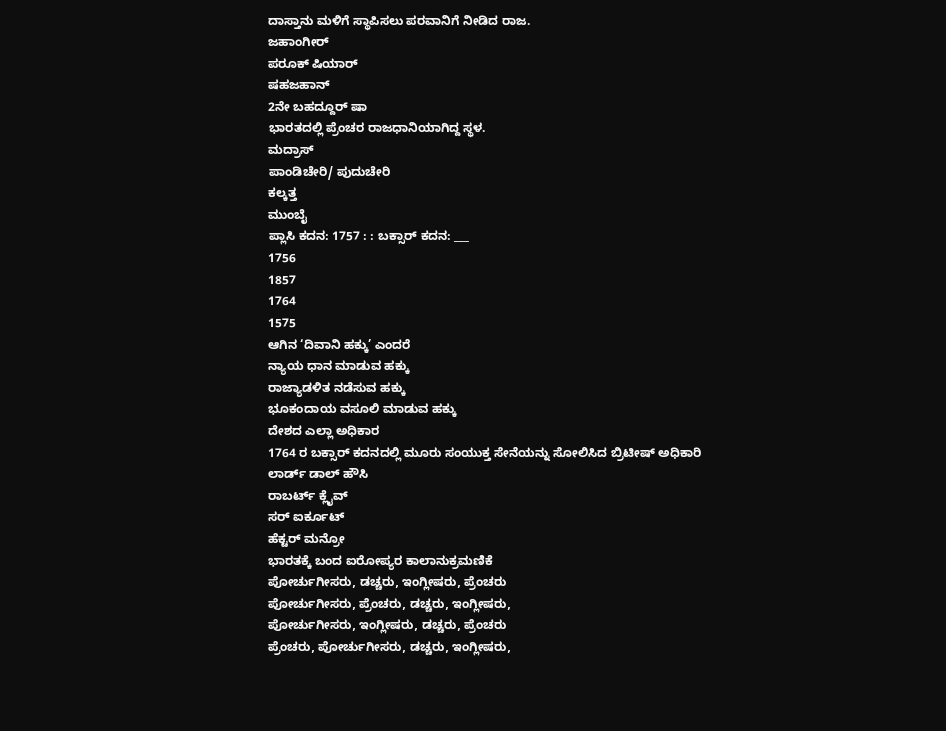ದಾಸ್ತಾನು ಮಳಿಗೆ ಸ್ಥಾಪಿಸಲು ಪರವಾನಿಗೆ ನೀಡಿದ ರಾಜ.
ಜಹಾಂಗೀರ್
ಪರೂಕ್ ಷಿಯಾರ್
ಷಹಜಹಾನ್
2ನೇ ಬಹದ್ದೂರ್ ಷಾ
ಭಾರತದಲ್ಲಿ ಪ್ರೆಂಚರ ರಾಜಧಾನಿಯಾಗಿದ್ದ ಸ್ಥಳ.
ಮದ್ರಾಸ್
ಪಾಂಡಿಚೇರಿ/ ಪುದುಚೇರಿ
ಕಲ್ಕತ್ತ
ಮುಂಬೈ
ಪ್ಲಾಸಿ ಕದನ: 1757 : : ಬಕ್ಸಾರ್ ಕದನ: ___
1756
1857
1764
1575
ಆಗಿನ ‘ದಿವಾನಿ ಹಕ್ಕು’ ಎಂದರೆ
ನ್ಯಾಯ ಧಾನ ಮಾಡುವ ಹಕ್ಕು
ರಾಜ್ಯಾಡಳಿತ ನಡೆಸುವ ಹಕ್ಕು
ಭೂಕಂದಾಯ ವಸೂಲಿ ಮಾಡುವ ಹಕ್ಕು
ದೇಶದ ಎಲ್ಲಾ ಅಧಿಕಾರ
1764 ರ ಬಕ್ಸಾರ್ ಕದನದಲ್ಲಿ ಮೂರು ಸಂಯುಕ್ತ ಸೇನೆಯನ್ನು ಸೋಲಿಸಿದ ಬ್ರಿಟೀಷ್ ಅಧಿಕಾರಿ
ಲಾರ್ಡ್ ಡಾಲ್ ಹೌಸಿ
ರಾಬರ್ಟ್ ಕ್ಲೈವ್
ಸರ್ ಐರ್ಕೂಟ್
ಹೆಕ್ಟರ್ ಮನ್ರೋ
ಭಾರತಕ್ಕೆ ಬಂದ ಐರೋಪ್ಯರ ಕಾಲಾನುಕ್ರಮಣಿಕೆ
ಪೋರ್ಚುಗೀಸರು, ಡಚ್ಚರು, ಇಂಗ್ಲೀಷರು, ಪ್ರೆಂಚರು
ಪೋರ್ಚುಗೀಸರು, ಪ್ರೆಂಚರು, ಡಚ್ಚರು, ಇಂಗ್ಲೀಷರು,
ಪೋರ್ಚುಗೀಸರು, ಇಂಗ್ಲೀಷರು, ಡಚ್ಚರು, ಪ್ರೆಂಚರು
ಪ್ರೆಂಚರು, ಪೋರ್ಚುಗೀಸರು, ಡಚ್ಚರು, ಇಂಗ್ಲೀಷರು,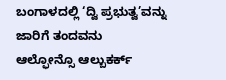ಬಂಗಾಳದಲ್ಲಿ ‘ದ್ವಿ ಪ್ರಭುತ್ವ’ವನ್ನು ಜಾರಿಗೆ ತಂದವನು
ಆಲ್ಫೋನ್ಸೊ ಆಲ್ಬುಕರ್ಕ್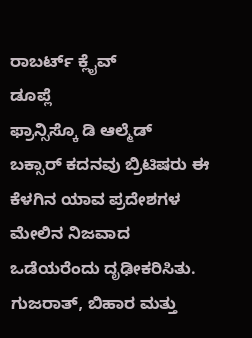ರಾಬರ್ಟ್ ಕ್ಲೈವ್
ಡೂಪ್ಲೆ
ಫ್ರಾನ್ಸಿಸ್ಕೊ ಡಿ ಆಲ್ಮೆಡ್
ಬಕ್ಸಾರ್ ಕದನವು ಬ್ರಿಟಿಷರು ಈ ಕೆಳಗಿನ ಯಾವ ಪ್ರದೇಶಗಳ ಮೇಲಿನ ನಿಜವಾದ ಒಡೆಯರೆಂದು ದೃಢೀಕರಿಸಿತು.
ಗುಜರಾತ್, ಬಿಹಾರ ಮತ್ತು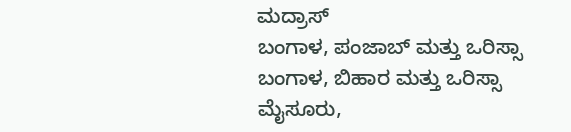ಮದ್ರಾಸ್
ಬಂಗಾಳ, ಪಂಜಾಬ್ ಮತ್ತು ಒರಿಸ್ಸಾ
ಬಂಗಾಳ, ಬಿಹಾರ ಮತ್ತು ಒರಿಸ್ಸಾ
ಮೈಸೂರು,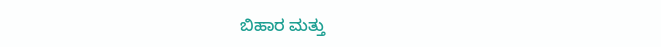ಬಿಹಾರ ಮತ್ತು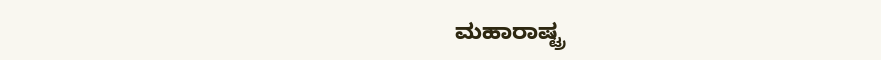ಮಹಾರಾಷ್ಟ್ರ